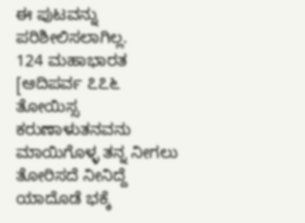ಈ ಪುಟವನ್ನು ಪರಿಶೀಲಿಸಲಾಗಿಲ್ಲ.
124 ಮಹಾಭಾರತ [ಆದಿಪರ್ವ ೭೭೬ ತೋಯಿಸ್ಸ ಕರುಣಾಳುತನವನು ಮಾಯಿಗೊಳ್ಳ ತನ್ನ ನೀಗಲು ತೋರಿಸದೆ ನೀನಿದ್ದೆ ಯಾದೊಡೆ ಭಕ್ಕೆ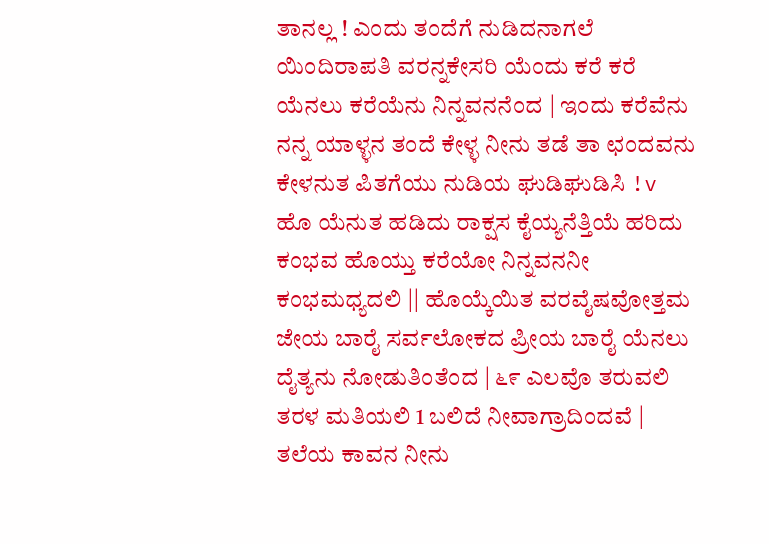ತಾನಲ್ಲ ! ಎಂದು ತಂದೆಗೆ ನುಡಿದನಾಗಲೆ ಯಿಂದಿರಾಪತಿ ವರನ್ನಕೇಸರಿ ಯೆಂದು ಕರೆ ಕರೆ ಯೆನಲು ಕರೆಯೆನು ನಿನ್ನವನನೆಂದ | ಇಂದು ಕರೆವೆನು ನನ್ನ ಯಾಳ್ಳನ ತಂದೆ ಕೇಳ್ಳ ನೀನು ತಡೆ ತಾ ಛಂದವನು ಕೇಳನುತ ಪಿತಗೆಯು ನುಡಿಯ ಘುಡಿಘುಡಿಸಿ !v ಹೊ ಯೆನುತ ಹಡಿದು ರಾಕ್ಷಸ ಕೈಯ್ಯನೆತ್ತಿಯೆ ಹರಿದು ಕಂಭವ ಹೊಯ್ತು ಕರೆಯೋ ನಿನ್ನವನನೀ ಕಂಭಮಧ್ಯದಲಿ || ಹೊಯ್ಕೆಯಿತ ವರವೈಷವೋತ್ತಮ ಜೇಯ ಬಾರೈ ಸರ್ವಲೋಕದ ಪ್ರೀಯ ಬಾರೈ ಯೆನಲು ದೈತ್ಯನು ನೋಡುತಿಂತೆಂದ | ೬೯ ಎಲವೊ ತರುವಲಿ ತರಳ ಮತಿಯಲಿ 1 ಬಲಿದೆ ನೀವಾಗ್ರಾದಿಂದವೆ | ತಲೆಯ ಕಾವನ ನೀನು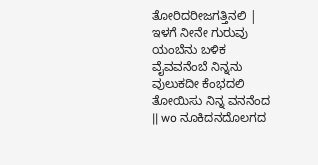ತೋರಿದರೀಜಗತ್ತಿನಲಿ | ಇಳಗೆ ನೀನೇ ಗುರುವು ಯಂಬೆನು ಬಳಿಕ ವೈವವನೆಂಬೆ ನಿನ್ನನು ವುಲುಕದೀ ಕೆಂಭದಲಿ ತೋಯಿಸು ನಿನ್ನ ವನನೆಂದ || wo ನೂಕಿದನದೊಲಗದ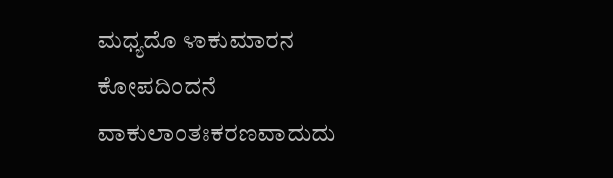ಮಧ್ಯದೊ ೪ಾಕುಮಾರನ ಕೋಪದಿಂದನೆ ವಾಕುಲಾಂತಃಕರಣವಾದುದು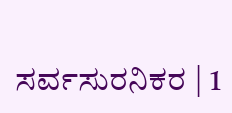ಸರ್ವಸುರನಿಕರ | 1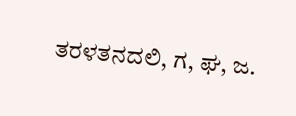ತರಳತನದಲಿ, ಗ, ಘ, ಜ.